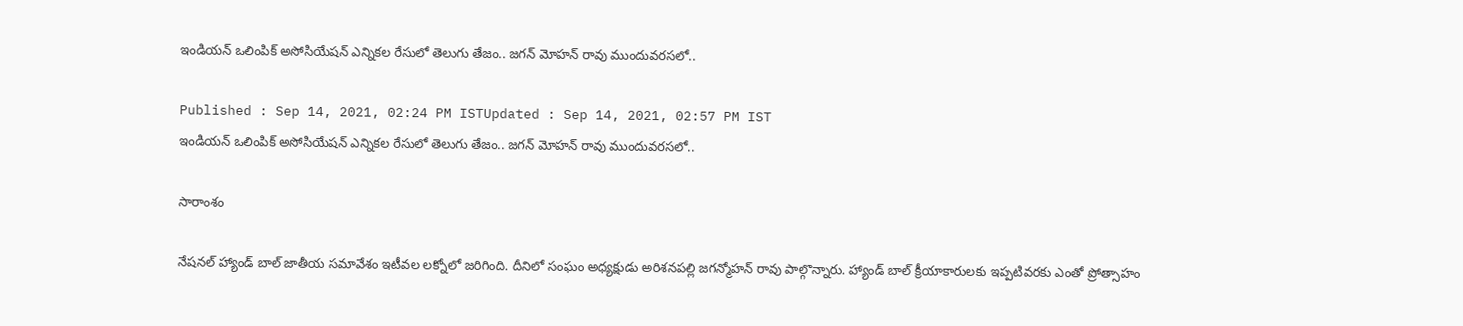ఇండియన్ ఒలింపిక్ అసోసియేషన్ ఎన్నికల రేసులో తెలుగు తేజం.. జగన్ మోహన్ రావు ముందువరసలో..

Published : Sep 14, 2021, 02:24 PM ISTUpdated : Sep 14, 2021, 02:57 PM IST
ఇండియన్ ఒలింపిక్ అసోసియేషన్ ఎన్నికల రేసులో తెలుగు తేజం.. జగన్ మోహన్ రావు ముందువరసలో..

సారాంశం

నేషనల్ హ్యాండ్‌ బాల్ జాతీయ సమావేశం ఇటీవల ల‌క్నోలో జరిగింది. దీనిలో సంఘం అధ్యక్షుడు అరిశనపల్లి జగన్మోహన్ రావు పాల్గొన్నారు. హ్యాండ్ బాల్ క్రీయాకారులకు ఇప్పటివరకు ఎంతో ప్రోత్సాహం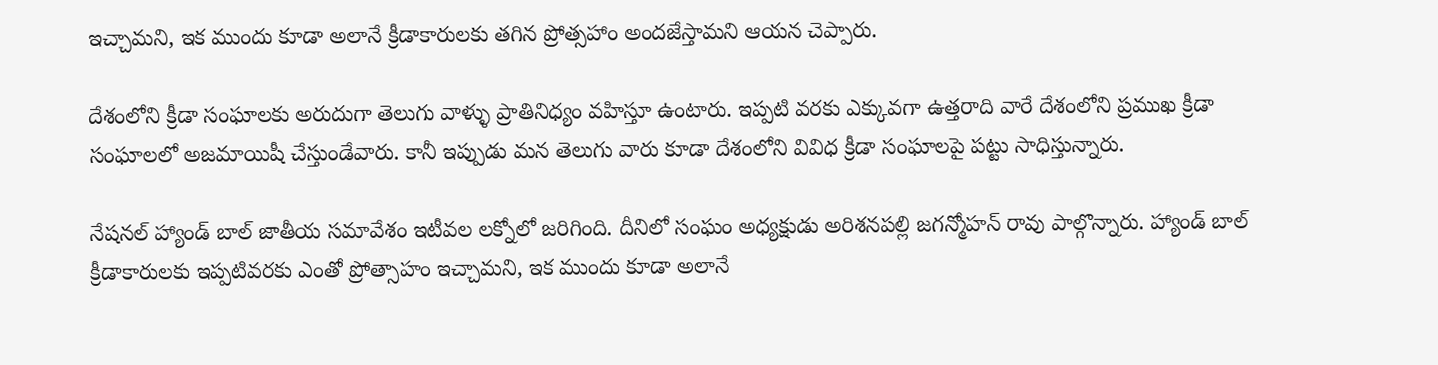ఇచ్చామని, ఇక ముందు కూడా అలానే క్రీడాకారులకు తగిన ప్రోత్సహాం అందజేస్తామని ఆయన చెప్పారు.

దేశంలోని క్రీడా సంఘాలకు అరుదుగా తెలుగు వాళ్ళు ప్రాతినిధ్యం వహిస్తూ ఉంటారు. ఇప్పటి వరకు ఎక్కువగా ఉత్తరాది వారే దేశంలోని ప్రముఖ క్రీడా సంఘాలలో అజమాయిషీ చేస్తుండేవారు. కానీ ఇప్పుడు మన తెలుగు వారు కూడా దేశంలోని వివిధ క్రీడా సంఘాలపై పట్టు సాధిస్తున్నారు.

నేషనల్ హ్యాండ్‌ బాల్ జాతీయ సమావేశం ఇటీవల ల‌క్నోలో జరిగింది. దీనిలో సంఘం అధ్యక్షుడు అరిశనపల్లి జగన్మోహన్ రావు పాల్గొన్నారు. హ్యాండ్ బాల్ క్రీడాకారులకు ఇప్పటివరకు ఎంతో ప్రోత్సాహం ఇచ్చామని, ఇక ముందు కూడా అలానే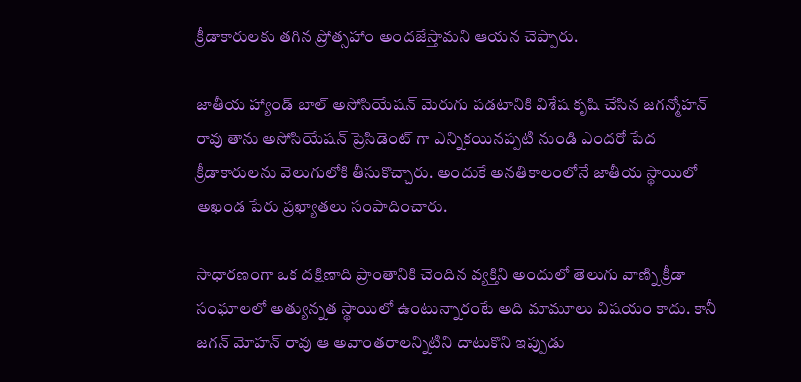క్రీడాకారులకు తగిన ప్రోత్సహాం అందజేస్తామని ఆయన చెప్పారు.

జాతీయ హ్యాండ్ బాల్ అసోసియేషన్ మెరుగు పడటానికి విశేష కృషి చేసిన జగన్మోహన్ రావు తాను అసోసియేషన్ ప్రెసిడెంట్ గా ఎన్నికయినప్పటి నుండి ఎందరో పేద క్రీడాకారులను వెలుగులోకి తీసుకొచ్చారు. అందుకే అనతికాలంలోనే జాతీయ స్థాయిలో అఖండ పేరు ప్రఖ్యాతలు సంపాదించారు.

సాధారణంగా ఒక దక్షిణాది ప్రాంతానికి చెందిన వ్యక్తిని అందులో తెలుగు వాణ్ని క్రీడా సంఘాలలో అత్యున్నత స్థాయిలో ఉంటున్నారంటే అది మామూలు విషయం కాదు. కానీ జగన్ మోహన్ రావు ఆ అవాంతరాలన్నిటిని దాటుకొని ఇప్పుడు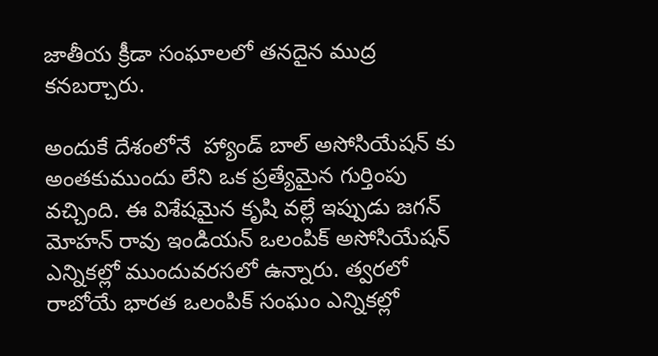జాతీయ క్రీడా సంఘాలలో తనదైన ముద్ర కనబర్చారు.

అందుకే దేశంలోనే  హ్యాండ్ బాల్ అసోసియేషన్ కు అంతకుముందు లేని ఒక ప్రత్యేమైన గుర్తింపు వచ్చింది. ఈ విశేషమైన కృషి వల్లే ఇప్పుడు జగన్ మోహన్ రావు ఇండియన్ ఒలంపిక్ అసోసియేషన్ ఎన్నికల్లో ముందువరసలో ఉన్నారు. త్వరలో రాబోయే భారత ఒలంపిక్ సంఘం ఎన్నికల్లో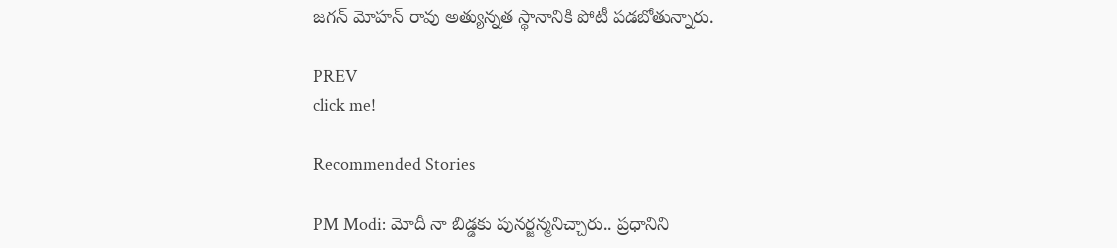జగన్ మోహన్ రావు అత్యున్నత స్థానానికి పోటీ పడబోతున్నారు.

PREV
click me!

Recommended Stories

PM Modi: మోదీ నా బిడ్డకు పునర్జన్మనిచ్చారు.. ప్రధానిని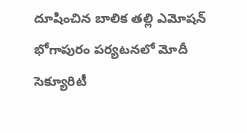దూషించిన బాలిక తల్లి ఎమోషన్
భోగాపురం పర్యటనలో మోదీ సెక్యూరిటీ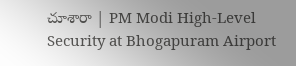చూశారా | PM Modi High-Level Security at Bhogapuram Airport